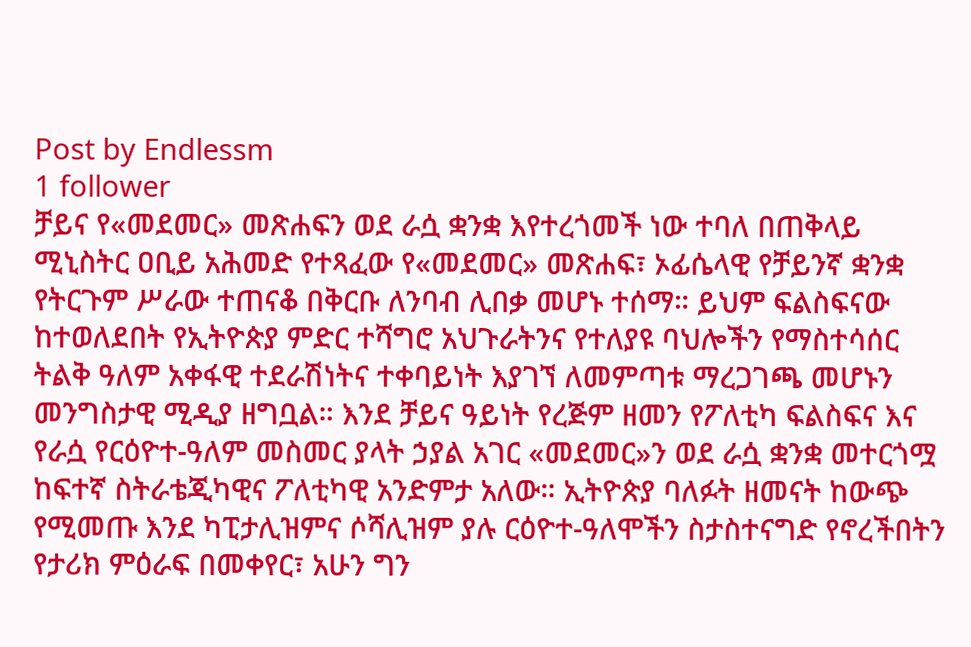Post by Endlessm
1 follower
ቻይና የ«መደመር» መጽሐፍን ወደ ራሷ ቋንቋ እየተረጎመች ነው ተባለ በጠቅላይ ሚኒስትር ዐቢይ አሕመድ የተጻፈው የ«መደመር» መጽሐፍ፣ ኦፊሴላዊ የቻይንኛ ቋንቋ የትርጉም ሥራው ተጠናቆ በቅርቡ ለንባብ ሊበቃ መሆኑ ተሰማ። ይህም ፍልስፍናው ከተወለደበት የኢትዮጵያ ምድር ተሻግሮ አህጉራትንና የተለያዩ ባህሎችን የማስተሳሰር ትልቅ ዓለም አቀፋዊ ተደራሽነትና ተቀባይነት እያገኘ ለመምጣቱ ማረጋገጫ መሆኑን መንግስታዊ ሚዲያ ዘግቧል። እንደ ቻይና ዓይነት የረጅም ዘመን የፖለቲካ ፍልስፍና እና የራሷ የርዕዮተ-ዓለም መስመር ያላት ኃያል አገር «መደመር»ን ወደ ራሷ ቋንቋ መተርጎሟ ከፍተኛ ስትራቴጂካዊና ፖለቲካዊ አንድምታ አለው። ኢትዮጵያ ባለፉት ዘመናት ከውጭ የሚመጡ እንደ ካፒታሊዝምና ሶሻሊዝም ያሉ ርዕዮተ-ዓለሞችን ስታስተናግድ የኖረችበትን የታሪክ ምዕራፍ በመቀየር፣ አሁን ግን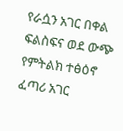የራሷን አገር በቀል ፍልስፍና ወደ ውጭ የምትልክ ተፅዕኖ ፈጣሪ አገር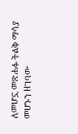ለመሆኗ መጽሐፉ ትልቅ ማሳያ መሆኑን ዘገባው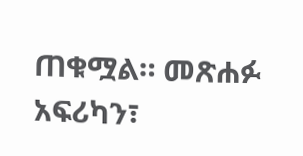ጠቁሟል። መጽሐፉ አፍሪካን፣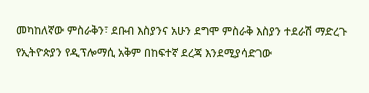መካከለኛው ምስራቅን፣ ደቡብ እስያንና አሁን ደግሞ ምስራቅ እስያን ተደራሽ ማድረጉ የኢትዮጵያን የዲፕሎማሲ አቅም በከፍተኛ ደረጃ እንደሚያሳድገው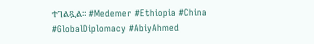ተገልጿል። #Medemer #Ethiopia #China #GlobalDiplomacy #AbiyAhmed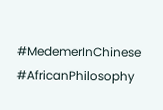#MedemerInChinese #AfricanPhilosophy